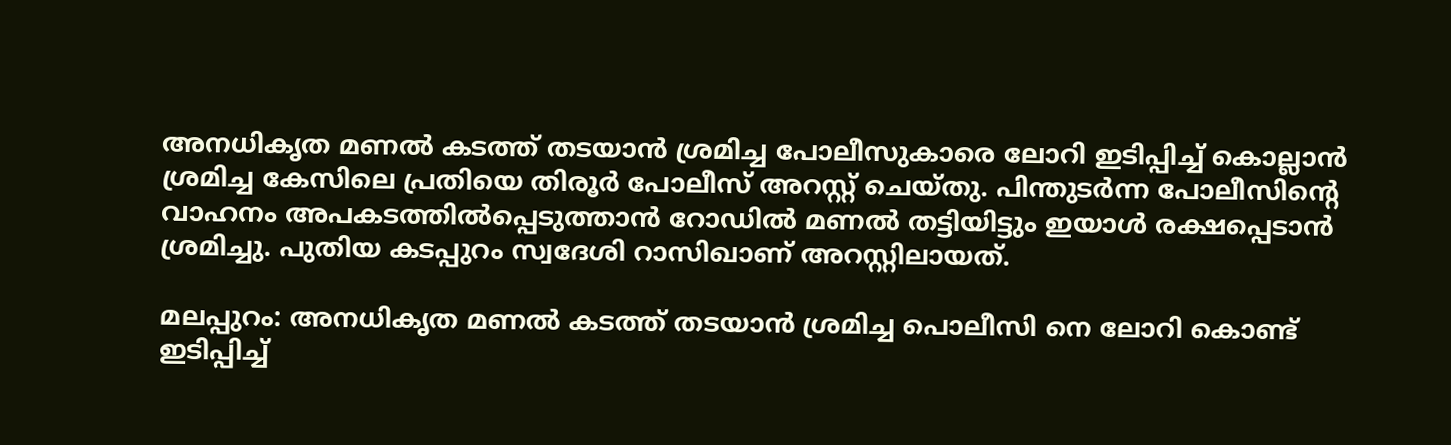അനധികൃത മണല്‍ കടത്ത് തടയാന്‍ ശ്രമിച്ച പോലീസുകാരെ ലോറി ഇടിപ്പിച്ച് കൊല്ലാന്‍ ശ്രമിച്ച കേസിലെ പ്രതിയെ തിരൂര്‍ പോലീസ് അറസ്റ്റ് ചെയ്തു. പിന്തുടർന്ന പോലീസിൻ്റെ വാഹനം അപകടത്തിൽപ്പെടുത്താൻ റോഡിൽ മണൽ തട്ടിയിട്ടും ഇയാൾ രക്ഷപ്പെടാൻ ശ്രമിച്ചു. പുതിയ കടപ്പുറം സ്വദേശി റാസിഖാണ് അറസ്റ്റിലായത്.

മലപ്പുറം: അനധികൃത മണല്‍ കടത്ത് തടയാന്‍ ശ്രമിച്ച പൊലീസി നെ ലോറി കൊണ്ട് ഇടിപ്പിച്ച്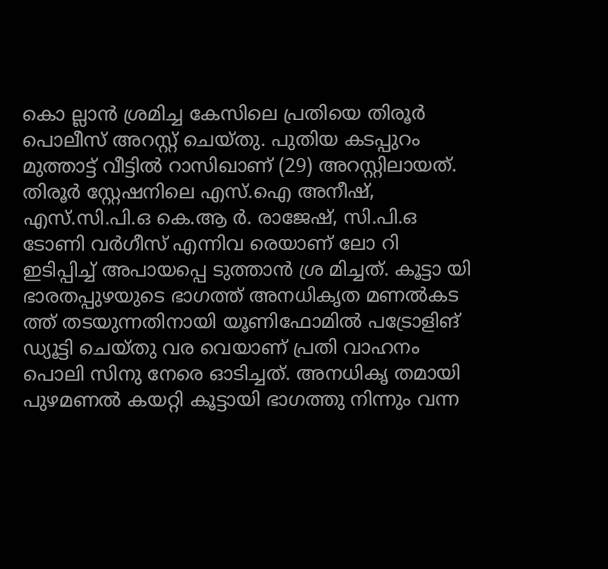കൊ ല്ലാന്‍ ശ്രമിച്ച കേസിലെ പ്രതിയെ തിരൂര്‍ പൊലീസ് അറസ്റ്റ് ചെയ്തു. പുതിയ കടപ്പുറം മുത്താട്ട് വീട്ടില്‍ റാസിഖാണ് (29) അറസ്റ്റിലായത്. തിരൂര്‍ സ്റ്റേഷനിലെ എസ്.ഐ അനീഷ്, എസ്.സി.പി.ഒ കെ.ആ ര്‍. രാജേഷ്, സി.പി.ഒ ടോണി വര്‍ഗീസ് എന്നിവ രെയാണ് ലോ റി ഇടിപ്പിച്ച് അപായപ്പെ ടുത്താന്‍ ശ്ര മിച്ചത്. കൂട്ടാ യി ഭാരതപ്പുഴയുടെ ഭാഗത്ത് അനധികൃത മണല്‍കട ത്ത് തടയുന്നതിനായി യൂണിഫോമില്‍ പട്രോളിങ് ഡ്യൂട്ടി ചെയ്തു വര വെയാണ് പ്രതി വാഹനം പൊലി സിനു നേരെ ഓടിച്ചത്. അനധികൃ തമായി പുഴമണല്‍ കയറ്റി കൂട്ടായി ഭാഗത്തു നിന്നും വന്ന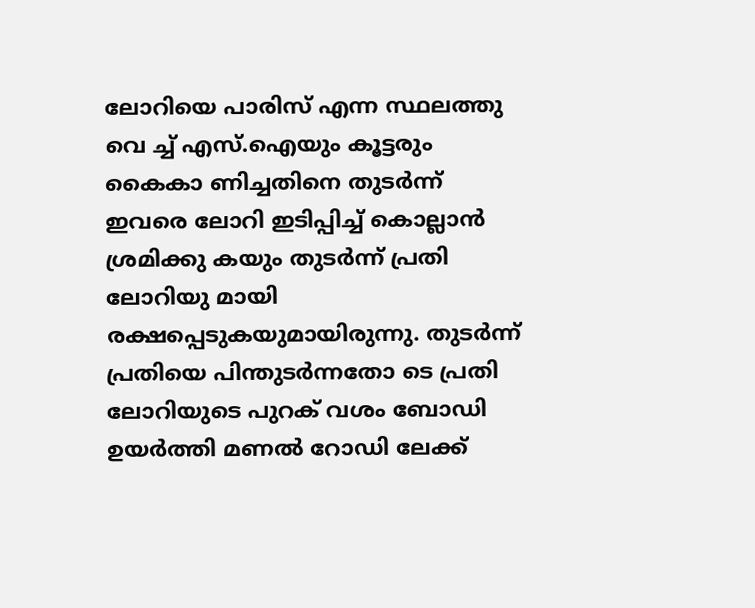ലോറിയെ പാരിസ് എന്ന സ്ഥലത്തു വെ ച്ച് എസ്.ഐയും കൂട്ടരും കൈകാ ണിച്ചതിനെ തുടര്‍ന്ന് ഇവരെ ലോറി ഇടിപ്പിച്ച് കൊല്ലാന്‍ ശ്രമിക്കു കയും തുടര്‍ന്ന് പ്രതി ലോറിയു മായി രക്ഷപ്പെടുകയുമായിരുന്നു. തുടര്‍ന്ന് പ്രതിയെ പിന്തുടര്‍ന്നതോ ടെ പ്രതി ലോറിയുടെ പുറക് വശം ബോഡി ഉയര്‍ത്തി മണല്‍ റോഡി ലേക്ക്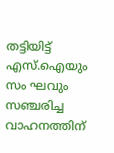തട്ടിയിട്ട് എസ്.ഐയും സം ഘവും സഞ്ചരിച്ച വാഹനത്തിന്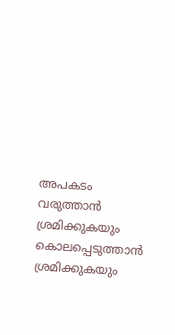അപകടം വരുത്താന്‍ ശ്രമിക്കുകയും കൊലപ്പെടുത്താന്‍ ശ്രമിക്കുകയും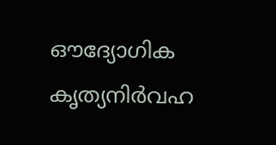ഔദ്യോഗിക കൃത്യനിര്‍വഹ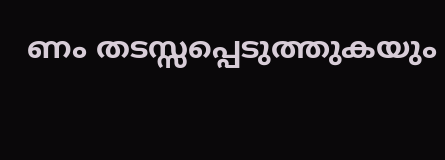ണം തടസ്സപ്പെടുത്തുകയും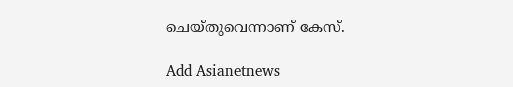ചെയ്തുവെന്നാണ് കേസ്.

Add Asianetnews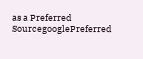as a Preferred SourcegooglePreferred